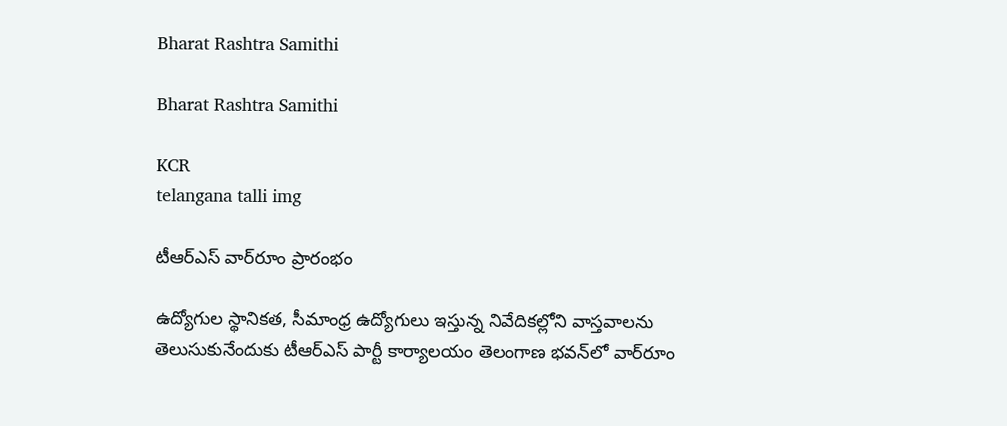Bharat Rashtra Samithi

Bharat Rashtra Samithi

KCR
telangana talli img

టీఆర్‌ఎస్ వార్‌రూం ప్రారంభం

ఉద్యోగుల స్థానికత, సీమాంధ్ర ఉద్యోగులు ఇస్తున్న నివేదికల్లోని వాస్తవాలను తెలుసుకునేందుకు టీఆర్‌ఎస్ పార్టీ కార్యాలయం తెలంగాణ భవన్‌లో వార్‌రూం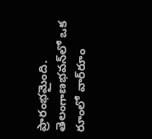ప్రారంభమైంది. తెలంగాణభవన్‌లో ఒక రూంలో వార్‌రూం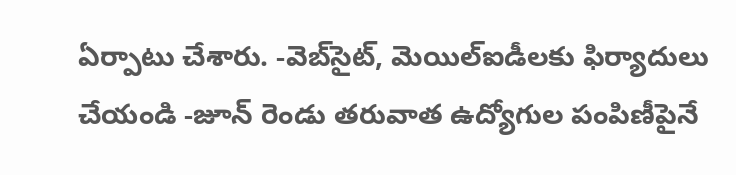ఏర్పాటు చేశారు. -వెబ్‌సైట్, మెయిల్‌ఐడీలకు ఫిర్యాదులు చేయండి -జూన్ రెండు తరువాత ఉద్యోగుల పంపిణీపైనే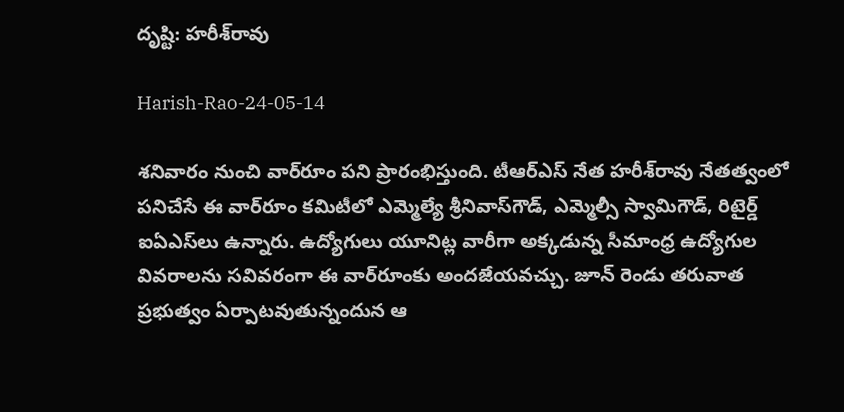దృష్టి: హరీశ్‌రావు

Harish-Rao-24-05-14

శనివారం నుంచి వార్‌రూం పని ప్రారంభిస్తుంది. టీఆర్‌ఎస్ నేత హరీశ్‌రావు నేతత్వంలో పనిచేసే ఈ వార్‌రూం కమిటీలో ఎమ్మెల్యే శ్రీనివాస్‌గౌడ్, ఎమ్మెల్సీ స్వామిగౌడ్, రిటైర్డ్ ఐఏఎస్‌లు ఉన్నారు. ఉద్యోగులు యూనిట్ల వారీగా అక్కడున్న సీమాంధ్ర ఉద్యోగుల వివరాలను సవివరంగా ఈ వార్‌రూంకు అందజేయవచ్చు. జూన్ రెండు తరువాత ప్రభుత్వం ఏర్పాటవుతున్నందున ఆ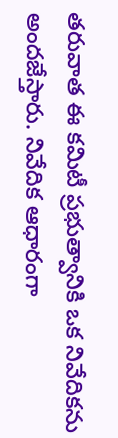తరువాత ఈ కమిటీ ప్రభుత్వానికి ఒక నివేదికను అందజేస్తారు. నివేదిక ఆధారంగా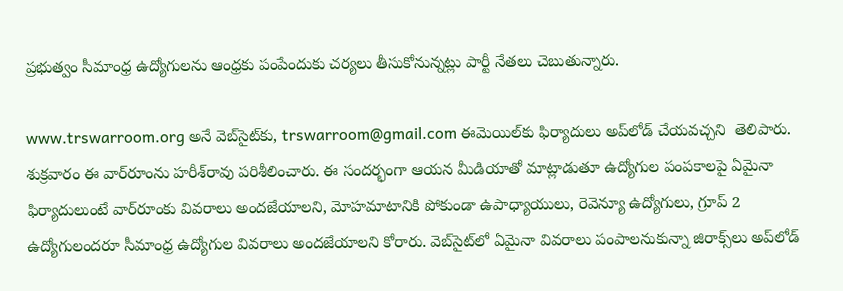ప్రభుత్వం సీమాంధ్ర ఉద్యోగులను ఆంధ్రకు పంపేందుకు చర్యలు తీసుకోనున్నట్లు పార్టీ నేతలు చెబుతున్నారు.

www.trswarroom.org అనే వెబ్‌సైట్‌కు, trswarroom@gmail.com ఈమెయిల్‌కు ఫిర్యాదులు అప్‌లోడ్ చేయవచ్చని  తెలిపారు. శుక్రవారం ఈ వార్‌రూంను హరీశ్‌రావు పరిశీలించారు. ఈ సందర్భంగా ఆయన మీడియాతో మాట్లాడుతూ ఉద్యోగుల పంపకాలపై ఏమైనా ఫిర్యాదులుంటే వార్‌రూంకు వివరాలు అందజేయాలని, మోహమాటానికి పోకుండా ఉపాధ్యాయులు, రెవెన్యూ ఉద్యోగులు, గ్రూప్ 2 ఉద్యోగులందరూ సీమాంధ్ర ఉద్యోగుల వివరాలు అందజేయాలని కోరారు. వెబ్‌సైట్‌లో ఏమైనా వివరాలు పంపాలనుకున్నా జిరాక్స్‌లు అప్‌లోడ్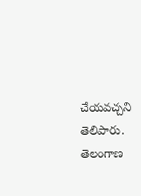చేయవచ్చని తెలిపారు. తెలంగాణ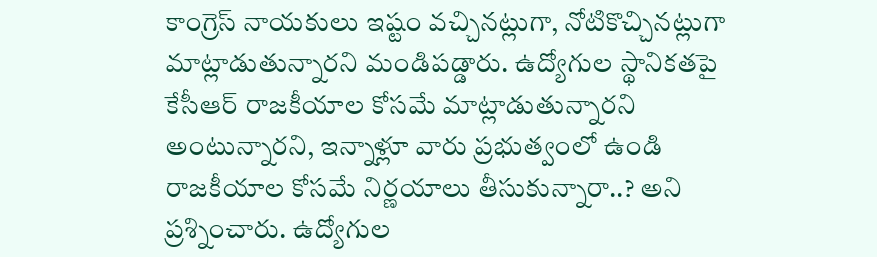కాంగ్రెస్ నాయకులు ఇష్టం వచ్చినట్లుగా, నోటికొచ్చినట్లుగా మాట్లాడుతున్నారని మండిపడ్డారు. ఉద్యోగుల స్థానికతపై కేసీఆర్ రాజకీయాల కోసమే మాట్లాడుతున్నారని అంటున్నారని, ఇన్నాళ్లూ వారు ప్రభుత్వంలో ఉండి రాజకీయాల కోసమే నిర్ణయాలు తీసుకున్నారా..? అని ప్రశ్నించారు. ఉద్యోగుల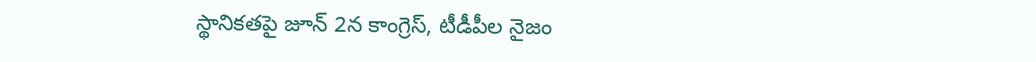స్థానికతపై జూన్ 2న కాంగ్రెస్, టీడీపీల నైజం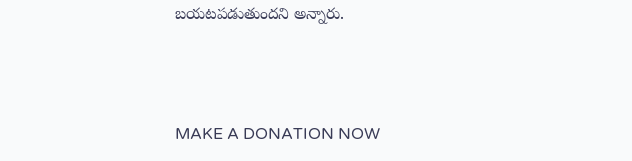బయటపడుతుందని అన్నారు.



MAKE A DONATION NOW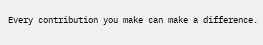Every contribution you make can make a difference.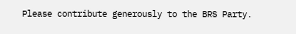Please contribute generously to the BRS Party.